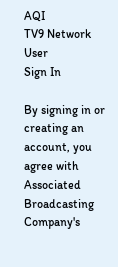AQI
TV9 Network
User
Sign In

By signing in or creating an account, you agree with Associated Broadcasting Company's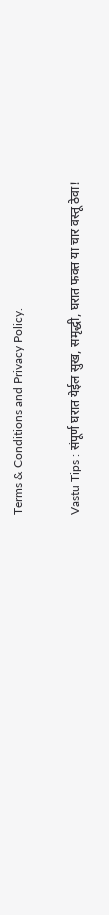Terms & Conditions and Privacy Policy.

Vastu Tips : संपूर्ण घरात येईल सुख, समृद्धी, घरात फक्त या चार वस्तू ठेवा!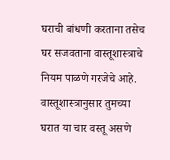घराची बांधणी करताना तसेच घर सजवताना वास्तूशास्त्राचे नियम पाळणे गरजेचे आहे. वास्तूशास्त्रानुसार तुमच्या घरात या चार वस्तू असणे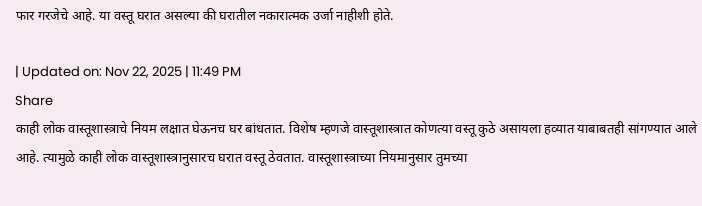फार गरजेचे आहे. या वस्तू घरात असल्या की घरातील नकारात्मक उर्जा नाहीशी होते.

| Updated on: Nov 22, 2025 | 11:49 PM
Share
काही लोक वास्तूशास्त्राचे नियम लक्षात घेऊनच घर बांधतात. विशेष म्हणजे वास्तूशास्त्रात कोणत्या वस्तू कुठे असायला हव्यात याबाबतही सांगण्यात आले आहे. त्यामुळे काही लोक वास्तूशास्त्रानुसारच घरात वस्तू ठेवतात. वास्तूशास्त्राच्या नियमानुसार तुमच्या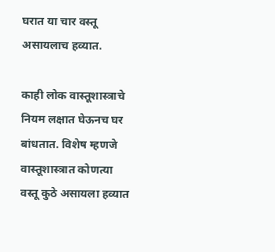घरात या चार वस्तू असायलाच हव्यात.

काही लोक वास्तूशास्त्राचे नियम लक्षात घेऊनच घर बांधतात. विशेष म्हणजे वास्तूशास्त्रात कोणत्या वस्तू कुठे असायला हव्यात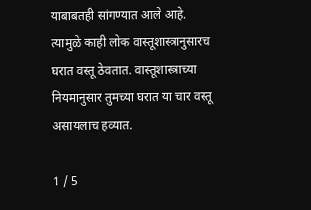याबाबतही सांगण्यात आले आहे. त्यामुळे काही लोक वास्तूशास्त्रानुसारच घरात वस्तू ठेवतात. वास्तूशास्त्राच्या नियमानुसार तुमच्या घरात या चार वस्तू असायलाच हव्यात.

1 / 5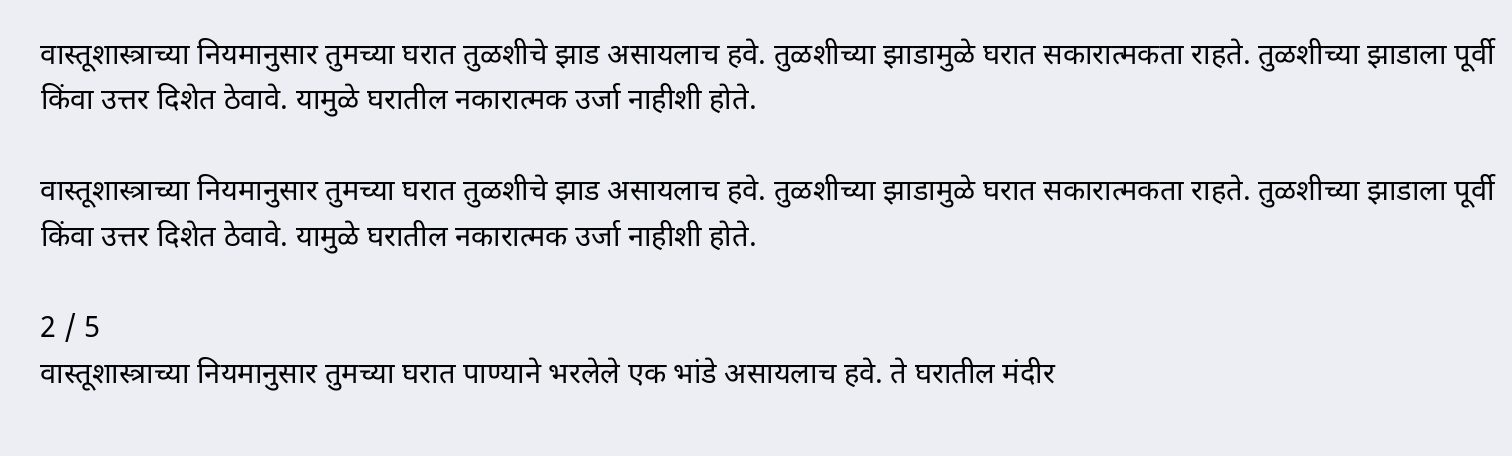वास्तूशास्त्राच्या नियमानुसार तुमच्या घरात तुळशीचे झाड असायलाच हवे. तुळशीच्या झाडामुळे घरात सकारात्मकता राहते. तुळशीच्या झाडाला पूर्वी किंवा उत्तर दिशेत ठेवावे. यामुळे घरातील नकारात्मक उर्जा नाहीशी होते.

वास्तूशास्त्राच्या नियमानुसार तुमच्या घरात तुळशीचे झाड असायलाच हवे. तुळशीच्या झाडामुळे घरात सकारात्मकता राहते. तुळशीच्या झाडाला पूर्वी किंवा उत्तर दिशेत ठेवावे. यामुळे घरातील नकारात्मक उर्जा नाहीशी होते.

2 / 5
वास्तूशास्त्राच्या नियमानुसार तुमच्या घरात पाण्याने भरलेले एक भांडे असायलाच हवे. ते घरातील मंदीर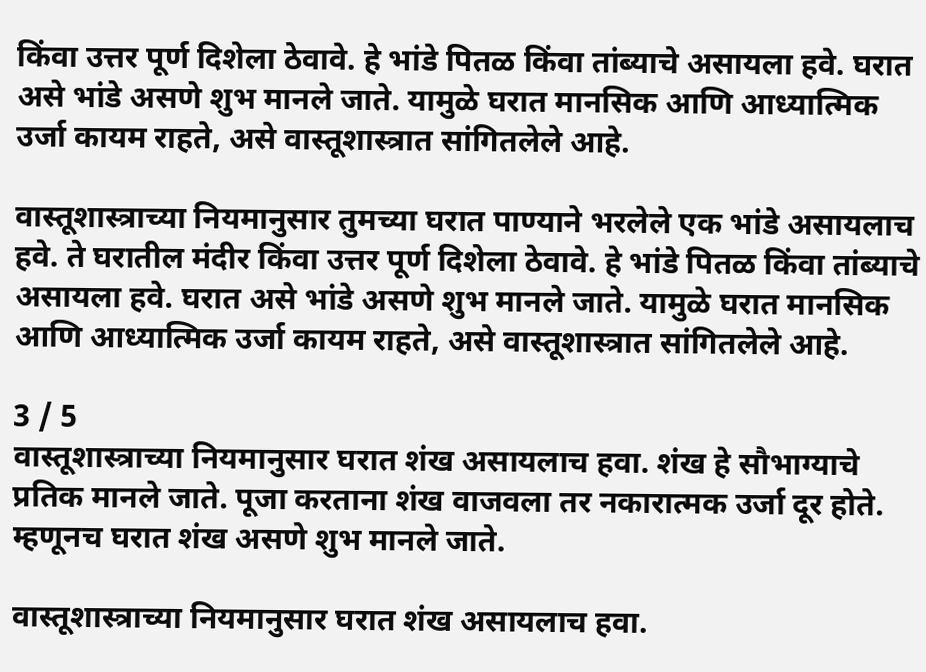किंवा उत्तर पूर्ण दिशेला ठेवावे. हे भांडे पितळ किंवा तांब्याचे असायला हवे. घरात असे भांडे असणे शुभ मानले जाते. यामुळे घरात मानसिक आणि आध्यात्मिक उर्जा कायम राहते, असे वास्तूशास्त्रात सांगितलेले आहे.

वास्तूशास्त्राच्या नियमानुसार तुमच्या घरात पाण्याने भरलेले एक भांडे असायलाच हवे. ते घरातील मंदीर किंवा उत्तर पूर्ण दिशेला ठेवावे. हे भांडे पितळ किंवा तांब्याचे असायला हवे. घरात असे भांडे असणे शुभ मानले जाते. यामुळे घरात मानसिक आणि आध्यात्मिक उर्जा कायम राहते, असे वास्तूशास्त्रात सांगितलेले आहे.

3 / 5
वास्तूशास्त्राच्या नियमानुसार घरात शंख असायलाच हवा. शंख हे सौभाग्याचे प्रतिक मानले जाते. पूजा करताना शंख वाजवला तर नकारात्मक उर्जा दूर होते. म्हणूनच घरात शंख असणे शुभ मानले जाते.

वास्तूशास्त्राच्या नियमानुसार घरात शंख असायलाच हवा.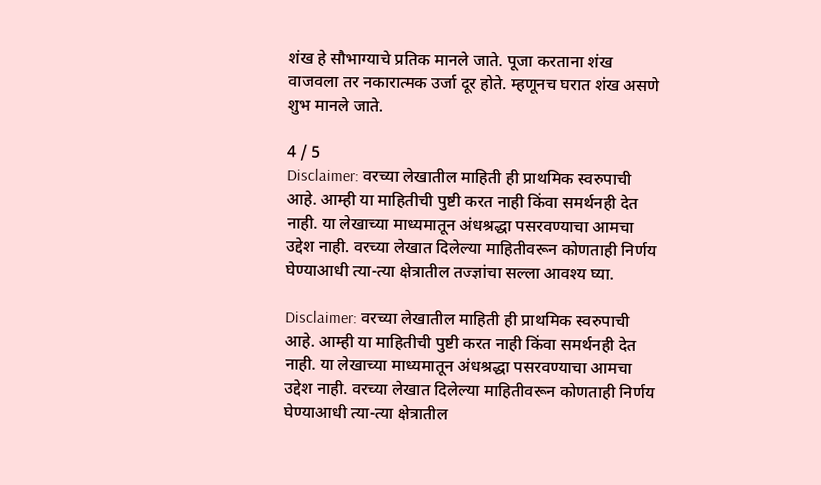शंख हे सौभाग्याचे प्रतिक मानले जाते. पूजा करताना शंख वाजवला तर नकारात्मक उर्जा दूर होते. म्हणूनच घरात शंख असणे शुभ मानले जाते.

4 / 5
Disclaimer: वरच्या लेखातील माहिती ही प्राथमिक स्वरुपाची आहे. आम्ही या माहितीची पुष्टी करत नाही किंवा समर्थनही देत नाही. या लेखाच्या माध्यमातून अंधश्रद्धा पसरवण्याचा आमचा उद्देश नाही. वरच्या लेखात दिलेल्या माहितीवरून कोणताही निर्णय घेण्याआधी त्या-त्या क्षेत्रातील तज्ज्ञांचा सल्ला आवश्य घ्या.

Disclaimer: वरच्या लेखातील माहिती ही प्राथमिक स्वरुपाची आहे. आम्ही या माहितीची पुष्टी करत नाही किंवा समर्थनही देत नाही. या लेखाच्या माध्यमातून अंधश्रद्धा पसरवण्याचा आमचा उद्देश नाही. वरच्या लेखात दिलेल्या माहितीवरून कोणताही निर्णय घेण्याआधी त्या-त्या क्षेत्रातील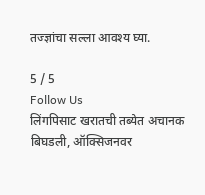तज्ज्ञांचा सल्ला आवश्य घ्या.

5 / 5
Follow Us
लिंगपिसाट खरातची तब्येत अचानक बिघडली, ऑक्सिजनवर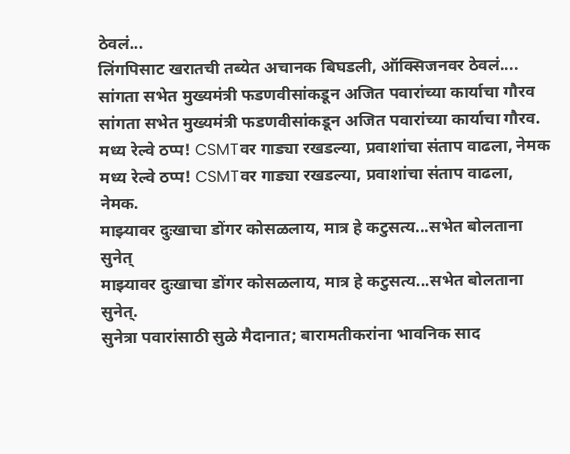ठेवलं...
लिंगपिसाट खरातची तब्येत अचानक बिघडली, ऑक्सिजनवर ठेवलं....
सांगता सभेत मुख्यमंत्री फडणवीसांकडून अजित पवारांच्या कार्याचा गौरव
सांगता सभेत मुख्यमंत्री फडणवीसांकडून अजित पवारांच्या कार्याचा गौरव.
मध्य रेल्वे ठप्प! CSMTवर गाड्या रखडल्या, प्रवाशांचा संताप वाढला, नेमक
मध्य रेल्वे ठप्प! CSMTवर गाड्या रखडल्या, प्रवाशांचा संताप वाढला, नेमक.
माझ्यावर दुःखाचा डोंगर कोसळलाय, मात्र हे कटुसत्य...सभेत बोलताना सुनेत्
माझ्यावर दुःखाचा डोंगर कोसळलाय, मात्र हे कटुसत्य...सभेत बोलताना सुनेत्.
सुनेत्रा पवारांसाठी सुळे मैदानात; बारामतीकरांना भावनिक साद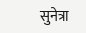सुनेत्रा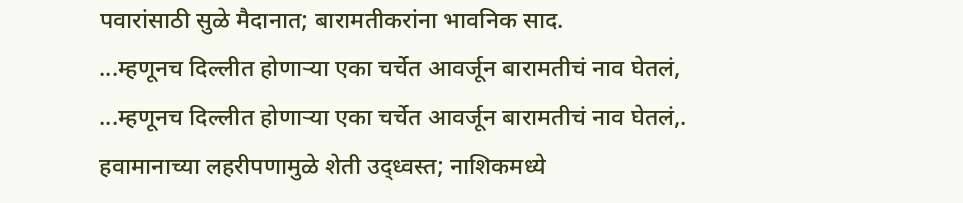पवारांसाठी सुळे मैदानात; बारामतीकरांना भावनिक साद.
...म्हणूनच दिल्लीत होणाऱ्या एका चर्चेत आवर्जून बारामतीचं नाव घेतलं,
...म्हणूनच दिल्लीत होणाऱ्या एका चर्चेत आवर्जून बारामतीचं नाव घेतलं,.
हवामानाच्या लहरीपणामुळे शेती उद्ध्वस्त; नाशिकमध्ये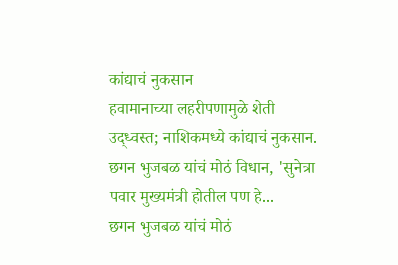कांद्याचं नुकसान
हवामानाच्या लहरीपणामुळे शेती उद्ध्वस्त; नाशिकमध्ये कांद्याचं नुकसान.
छगन भुजबळ यांचं मोठं विधान, 'सुनेत्रा पवार मुख्यमंत्री होतील पण हे...
छगन भुजबळ यांचं मोठं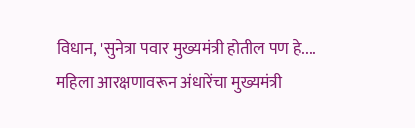विधान, 'सुनेत्रा पवार मुख्यमंत्री होतील पण हे....
महिला आरक्षणावरून अंधारेंचा मुख्यमंत्री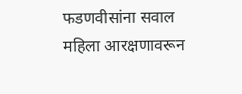फडणवीसांना सवाल
महिला आरक्षणावरून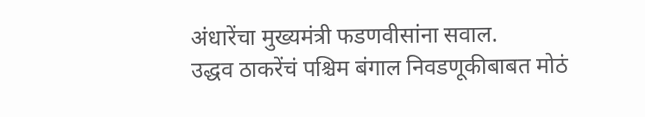अंधारेंचा मुख्यमंत्री फडणवीसांना सवाल.
उद्धव ठाकरेंचं पश्चिम बंगाल निवडणूकीबाबत मोठं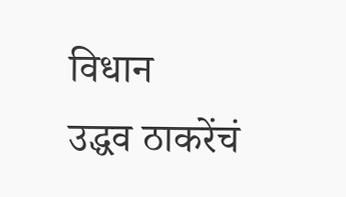विधान
उद्धव ठाकरेंचं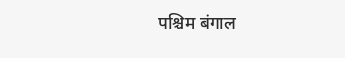पश्चिम बंगाल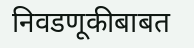निवडणूकीबाबत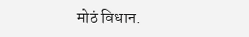मोठं विधान.